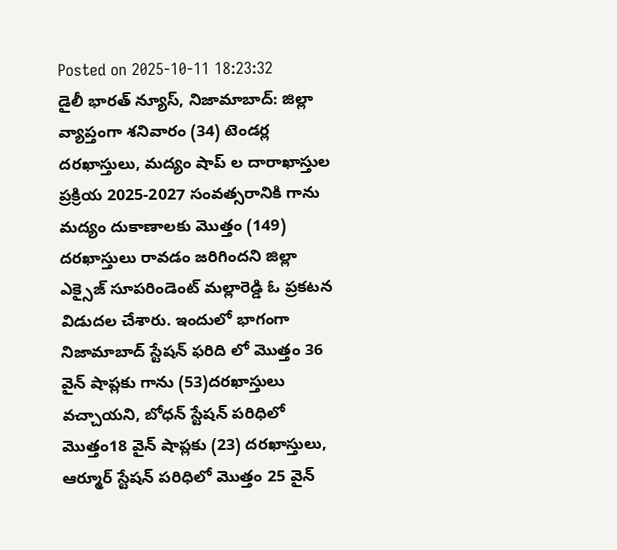Posted on 2025-10-11 18:23:32
డైలీ భారత్ న్యూస్, నిజామాబాద్: జిల్లా వ్యాప్తంగా శనివారం (34) టెండర్ల దరఖాస్తులు, మద్యం షాప్ ల దారాఖాస్తుల ప్రక్రియ 2025-2027 సంవత్సరానికి గాను మద్యం దుకాణాలకు మొత్తం (149) దరఖాస్తులు రావడం జరిగిందని జిల్లా ఎక్సైజ్ సూపరిండెంట్ మల్లారెడ్డి ఓ ప్రకటన విడుదల చేశారు. ఇందులో భాగంగా నిజామాబాద్ స్టేషన్ ఫరిది లో మొత్తం 36 వైన్ షాప్లకు గాను (53)దరఖాస్తులు వచ్చాయని, బోధన్ స్టేషన్ పరిధిలో మొత్తం18 వైన్ షాప్లకు (23) దరఖాస్తులు, ఆర్మూర్ స్టేషన్ పరిధిలో మొత్తం 25 వైన్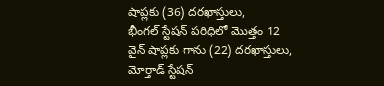షాప్లకు (36) దరఖాస్తులు,
భీంగల్ స్టేషన్ పరిధిలో మొత్తం 12 వైన్ షాప్లకు గాను (22) దరఖాస్తులు, మోర్తాడ్ స్టేషన్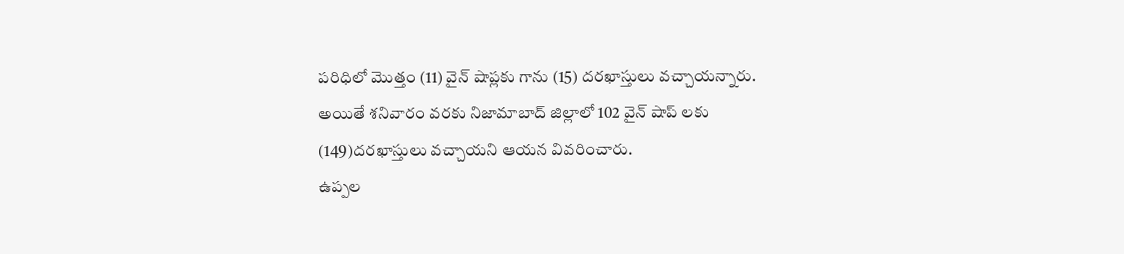పరిధిలో మొత్తం (11) వైన్ షాప్లకు గాను (15) దరఖాస్తులు వచ్చాయన్నారు.
అయితే శనివారం వరకు నిజామాబాద్ జిల్లాలో 102 వైన్ షాప్ లకు (149)దరఖాస్తులు వచ్చాయని ఆయన వివరించారు.
ఉప్పల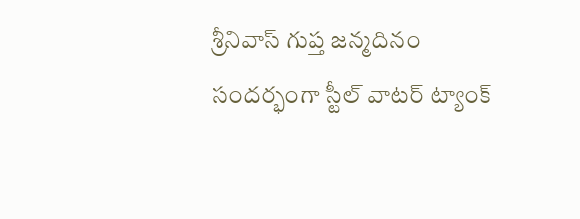శ్రీనివాస్ గుప్త జన్మదినం సందర్భంగా స్టీల్ వాటర్ ట్యాంక్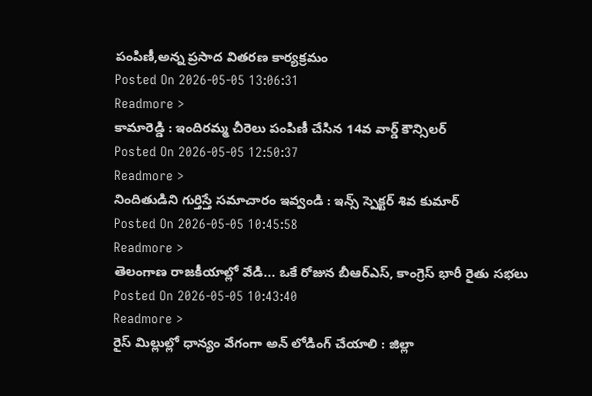పంపిణీ,అన్న ప్రసాద వితరణ కార్యక్రమం
Posted On 2026-05-05 13:06:31
Readmore >
కామారెడ్డి : ఇందిరమ్మ చీరెలు పంపిణీ చేసిన 14వ వార్డ్ కౌన్సిలర్
Posted On 2026-05-05 12:50:37
Readmore >
నిందితుడిని గుర్తిస్తే సమాచారం ఇవ్వండి : ఇన్స్ స్పెక్టర్ శివ కుమార్
Posted On 2026-05-05 10:45:58
Readmore >
తెలంగాణ రాజకీయాల్లో వేడి... ఒకే రోజున బీఆర్ఎస్, కాంగ్రెస్ భారీ రైతు సభలు
Posted On 2026-05-05 10:43:40
Readmore >
రైస్ మిల్లుల్లో ధాన్యం వేగంగా అన్ లోడింగ్ చేయాలి : జిల్లా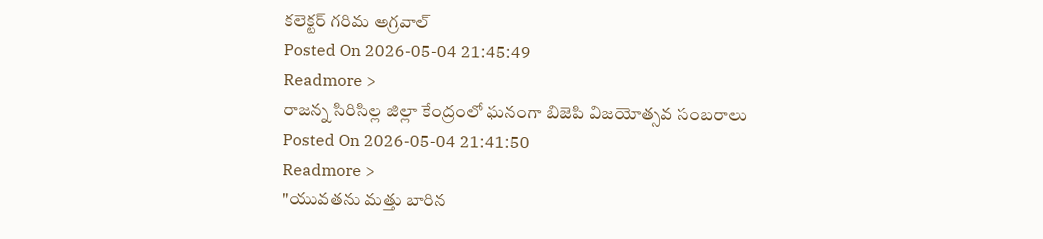కలెక్టర్ గరిమ అగ్రవాల్
Posted On 2026-05-04 21:45:49
Readmore >
రాజన్న సిరిసిల్ల జిల్లా కేంద్రంలో ఘనంగా బిజెపి విజయోత్సవ సంబరాలు
Posted On 2026-05-04 21:41:50
Readmore >
"యువతను మత్తు బారిన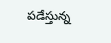పడేస్తున్న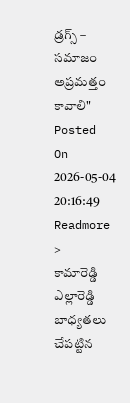డ్రగ్స్ – సమాజం అప్రమత్తం కావాలి"
Posted On 2026-05-04 20:16:49
Readmore >
కామారెడ్డి ఎల్లారెడ్డి బాధ్యతలు చేపట్టిన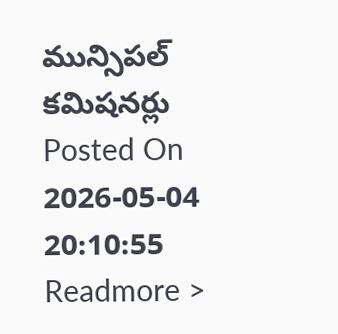మున్సిపల్ కమిషనర్లు
Posted On 2026-05-04 20:10:55
Readmore >